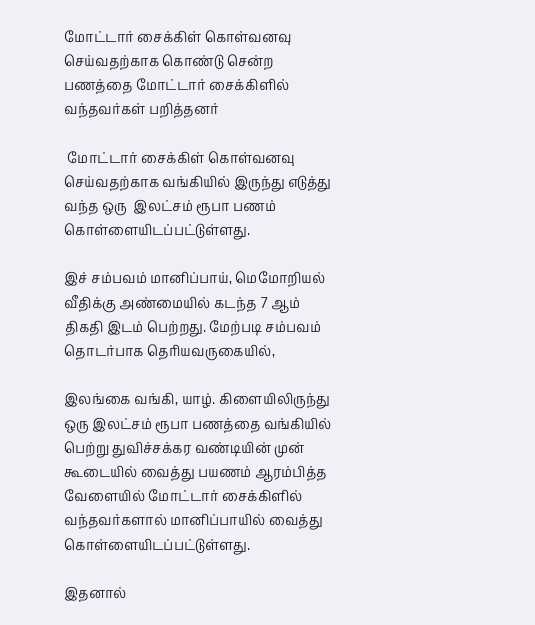மோட்டார் சைக்கிள் கொள்வனவு செய்வதற்காக கொண்டு சென்ற பணத்தை மோட்டார் சைக்கிளில் வந்தவர்கள் பறித்தனர்

 மோட்டார் சைக்கிள் கொள்வனவு செய்வதற்காக வங்கியில் இருந்து எடுத்து வந்த ஒரு  இலட்சம் ரூபா பணம் கொள்ளையிடப்பட்டுள்ளது.

இச் சம்பவம் மானிப்பாய், மெமோறியல் வீதிக்கு அண்மையில் கடந்த 7 ஆம் திகதி இடம் பெற்றது. மேற்படி சம்பவம் தொடர்பாக தெரியவருகையில்,

இலங்கை வங்கி, யாழ். கிளையிலிருந்து ஒரு இலட்சம் ரூபா பணத்தை வங்கியில் பெற்று துவிச்சக்கர வண்டியின் முன் கூடையில் வைத்து பயணம் ஆரம்பித்த வேளையில் மோட்டார் சைக்கிளில் வந்தவர்களால் மானிப்பாயில் வைத்து கொள்ளையிடப்பட்டுள்ளது.

இதனால்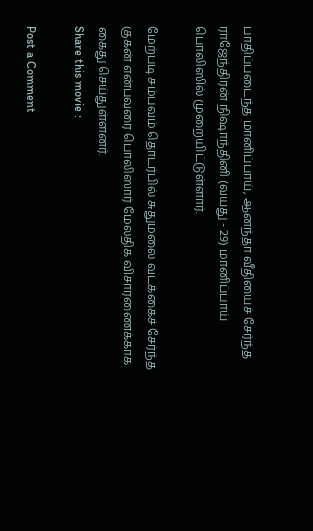பாதிப்படைந்த மானிப்பாய், ஆனந்தா வீதியைச் சேர்ந்த ராஜேந்திரன் நிஷாந்தினி (வயது - 29) மானிப்பாய் பொலிஸில் முறையிட்டுள்ளார்.

மேற்படி சம்பவம் தொடர்பில் சுதுமலை வடக்கைச் சேர்ந்த குகன் என்பவரை பொலிஸார் மேலதிக விசாரணைக்காக கைது செய்துள்ளனர்.
Share this movie :

Post a Comment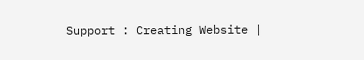Support : Creating Website |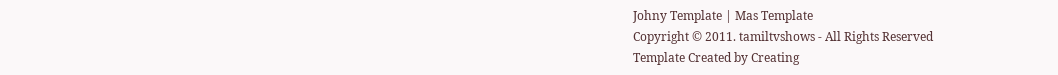Johny Template | Mas Template
Copyright © 2011. tamiltvshows - All Rights Reserved
Template Created by Creating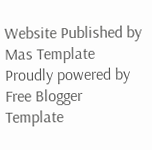Website Published by Mas Template
Proudly powered by Free Blogger Template